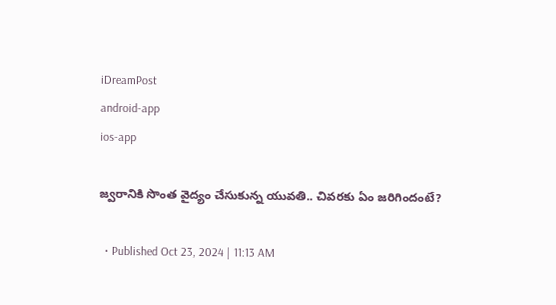iDreamPost
android-app
ios-app

జ్వరానికి సొంత వైద్యం చేసుకున్న యువతి.. చివరకు ఏం జరిగిందంటే?

  • Published Oct 23, 2024 | 11:13 AM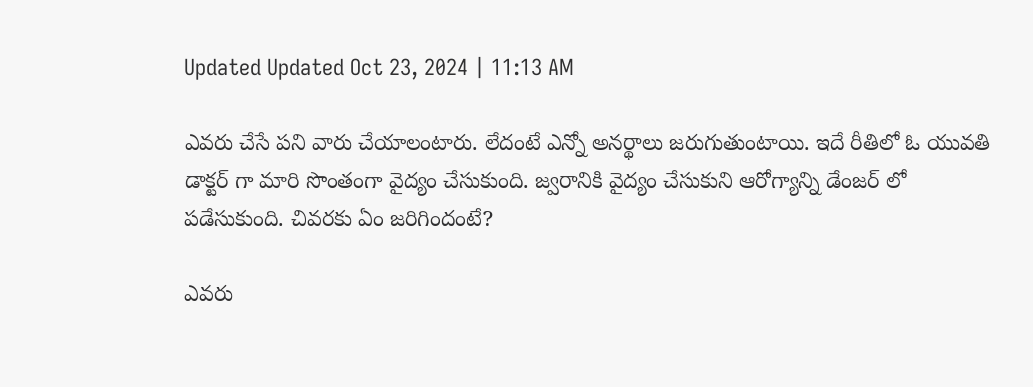Updated Updated Oct 23, 2024 | 11:13 AM

ఎవరు చేసే పని వారు చేయాలంటారు. లేదంటే ఎన్నో అనర్థాలు జరుగుతుంటాయి. ఇదే రీతిలో ఓ యువతి డాక్టర్ గా మారి సొంతంగా వైద్యం చేసుకుంది. జ్వరానికి వైద్యం చేసుకుని ఆరోగ్యాన్ని డేంజర్ లో పడేసుకుంది. చివరకు ఏం జరిగిందంటే?

ఎవరు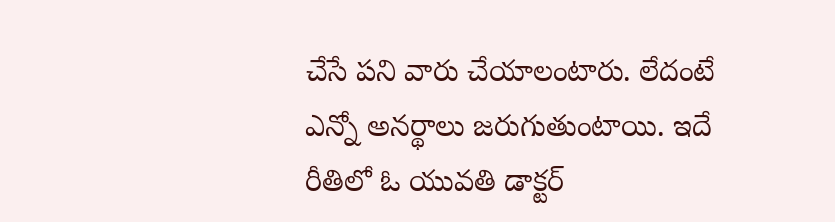చేసే పని వారు చేయాలంటారు. లేదంటే ఎన్నో అనర్థాలు జరుగుతుంటాయి. ఇదే రీతిలో ఓ యువతి డాక్టర్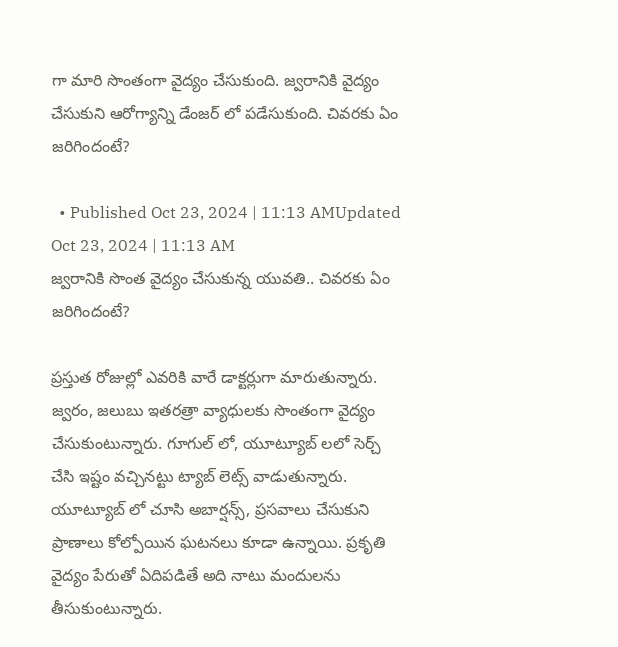గా మారి సొంతంగా వైద్యం చేసుకుంది. జ్వరానికి వైద్యం చేసుకుని ఆరోగ్యాన్ని డేంజర్ లో పడేసుకుంది. చివరకు ఏం జరిగిందంటే?

  • Published Oct 23, 2024 | 11:13 AMUpdated Oct 23, 2024 | 11:13 AM
జ్వరానికి సొంత వైద్యం చేసుకున్న యువతి.. చివరకు ఏం జరిగిందంటే?

ప్రస్తుత రోజుల్లో ఎవరికి వారే డాక్టర్లుగా మారుతున్నారు. జ్వరం, జలుబు ఇతరత్రా వ్యాధులకు సొంతంగా వైద్యం చేసుకుంటున్నారు. గూగుల్ లో, యూట్యూబ్ లలో సెర్చ్ చేసి ఇష్టం వచ్చినట్టు ట్యాబ్ లెట్స్ వాడుతున్నారు. యూట్యూబ్ లో చూసి అబార్షన్స్, ప్రసవాలు చేసుకుని ప్రాణాలు కోల్పోయిన ఘటనలు కూడా ఉన్నాయి. ప్రకృతి వైద్యం పేరుతో ఏదిపడితే అది నాటు మందులను తీసుకుంటున్నారు.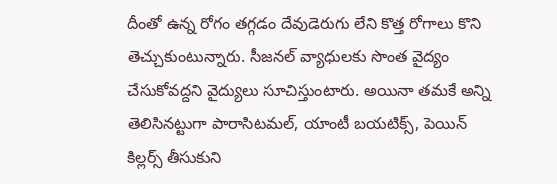దీంతో ఉన్న రోగం తగ్గడం దేవుడెరుగు లేని కొత్త రోగాలు కొని తెచ్చుకుంటున్నారు. సీజనల్ వ్యాధులకు సొంత వైద్యం చేసుకోవద్దని వైద్యులు సూచిస్తుంటారు. అయినా తమకే అన్ని తెలిసినట్టుగా పారాసిటమల్, యాంటీ బయటిక్స్, పెయిన్ కిల్లర్స్ తీసుకుని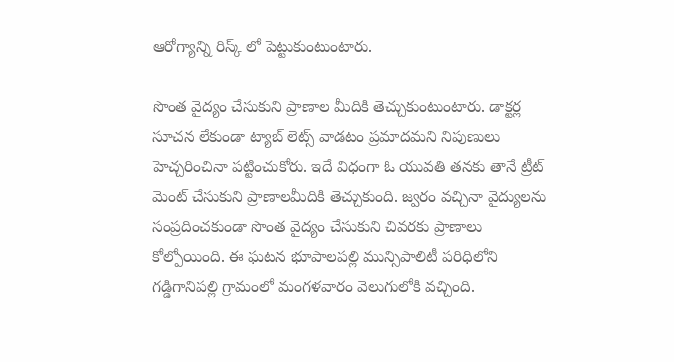ఆరోగ్యాన్ని రిస్క్ లో పెట్టుకుంటుంటారు.

సొంత వైద్యం చేసుకుని ప్రాణాల మీదికి తెచ్చుకుంటుంటారు. డాక్టర్ల సూచన లేకుండా ట్యాబ్ లెట్స్ వాడటం ప్రమాదమని నిపుణులు హెచ్చరించినా పట్టించుకోరు. ఇదే విధంగా ఓ యువతి తనకు తానే ట్రీట్ మెంట్ చేసుకుని ప్రాణాలమీదికి తెచ్చుకుంది. జ్వరం వచ్చినా వైద్యులను సంప్రదించకుండా సొంత వైద్యం చేసుకుని చివరకు ప్రాణాలు కోల్పోయింది. ఈ ఘటన భూపాలపల్లి మున్సిపాలిటీ పరిధిలోని గడ్డిగానిపల్లి గ్రామంలో మంగళవారం వెలుగులోకి వచ్చింది.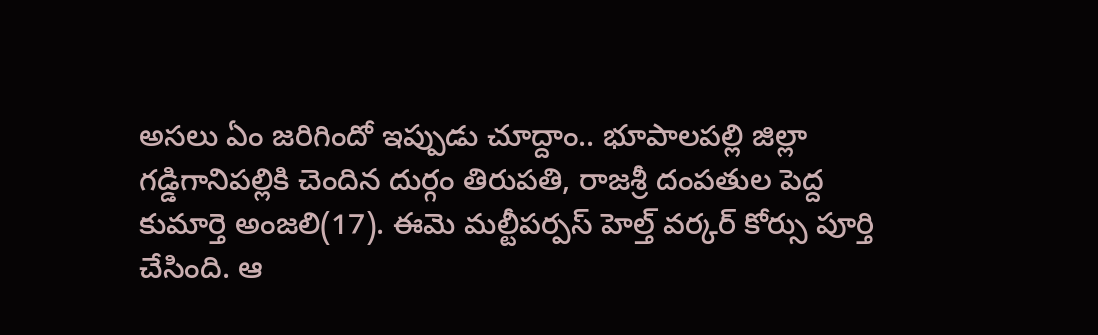అసలు ఏం జరిగిందో ఇప్పుడు చూద్దాం.. భూపాలపల్లి జిల్లా గడ్డిగానిపల్లికి చెందిన దుర్గం తిరుపతి, రాజశ్రీ దంపతుల పెద్ద కుమార్తె అంజలి(17). ఈమె మల్టీపర్పస్‌ హెల్త్‌ వర్కర్‌ కోర్సు పూర్తి చేసింది. ఆ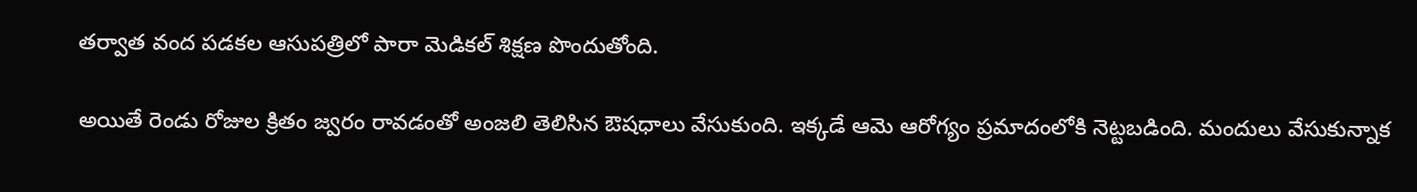తర్వాత వంద పడకల ఆసుపత్రిలో పారా మెడికల్‌ శిక్షణ పొందుతోంది.

అయితే రెండు రోజుల క్రితం జ్వరం రావడంతో అంజలి తెలిసిన ఔషధాలు వేసుకుంది. ఇక్కడే ఆమె ఆరోగ్యం ప్రమాదంలోకి నెట్టబడింది. మందులు వేసుకున్నాక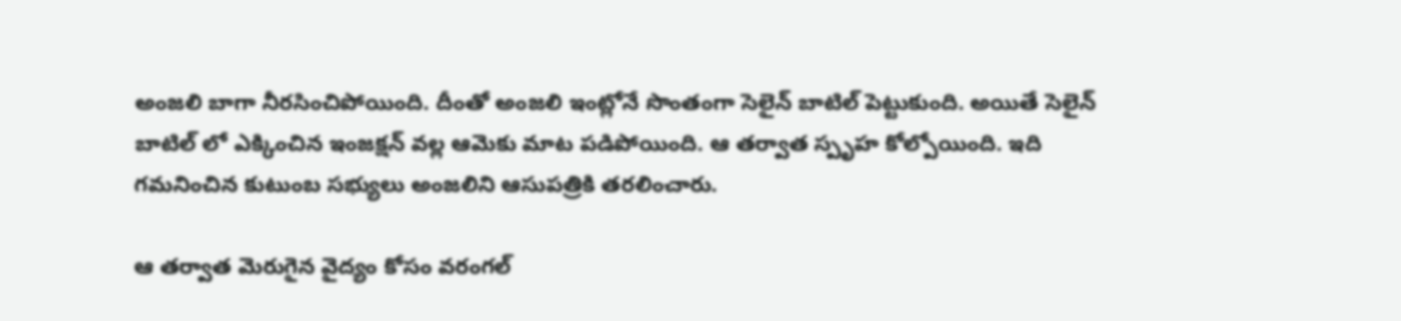అంజలి బాగా నీరసించిపోయింది. దీంతో అంజలి ఇంట్లోనే సొంతంగా సెలైన్ బాటిల్ పెట్టుకుంది. అయితే సెలైన్ బాటిల్ లో ఎక్కించిన ఇంజక్షన్ వల్ల ఆమెకు మాట పడిపోయింది. ఆ తర్వాత స్పృహ కోల్పోయింది. ఇది గమనించిన కుటుంబ సభ్యులు అంజలిని ఆసుపత్రికి తరలించారు.

ఆ తర్వాత మెరుగైన వైద్యం కోసం వరంగల్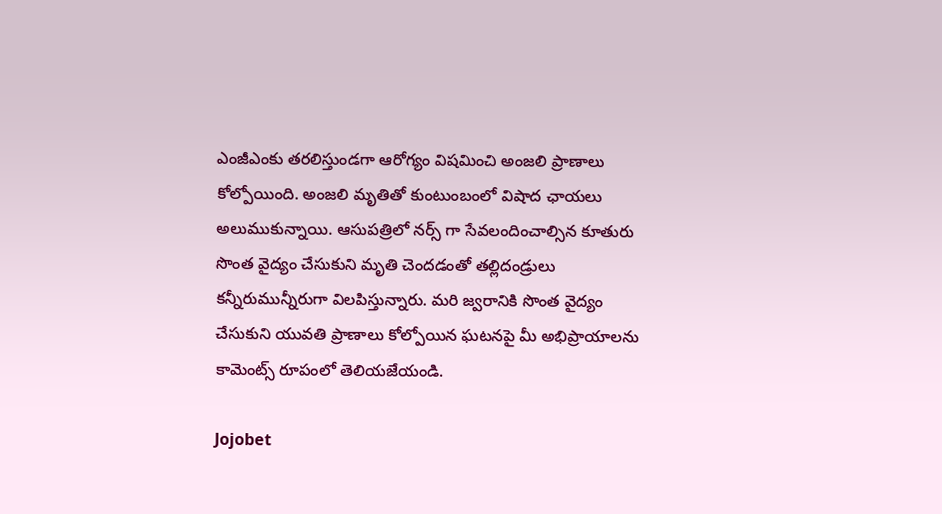ఎంజీఎంకు తరలిస్తుండగా ఆరోగ్యం విషమించి అంజలి ప్రాణాలు కోల్పోయింది. అంజలి మృతితో కుంటుంబంలో విషాద ఛాయలు అలుముకున్నాయి. ఆసుపత్రిలో నర్స్ గా సేవలందించాల్సిన కూతురు సొంత వైద్యం చేసుకుని మృతి చెందడంతో తల్లిదండ్రులు కన్నీరుమున్నీరుగా విలపిస్తున్నారు. మరి జ్వరానికి సొంత వైద్యం చేసుకుని యువతి ప్రాణాలు కోల్పోయిన ఘటనపై మీ అభిప్రాయాలను కామెంట్స్ రూపంలో తెలియజేయండి.

Jojobet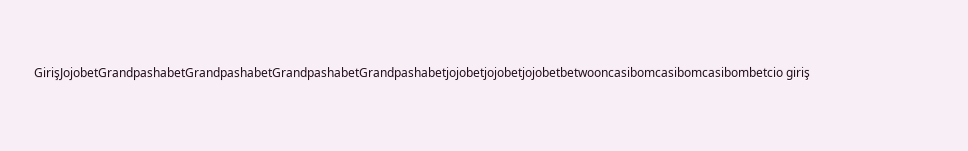GirişJojobetGrandpashabetGrandpashabetGrandpashabetGrandpashabetjojobetjojobetjojobetbetwooncasibomcasibomcasibombetcio giriş